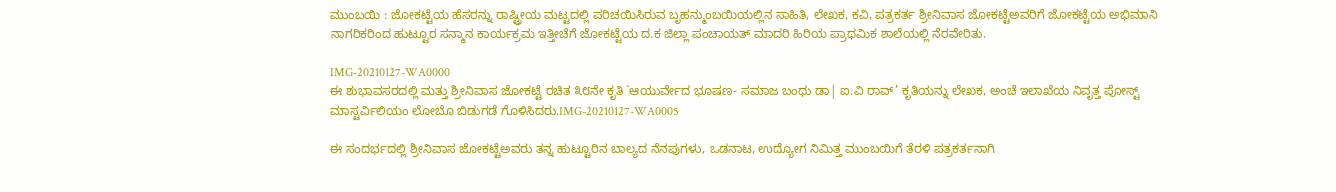ಮುಂಬಯಿ : ಜೋಕಟ್ಟೆಯ ಹೆಸರನ್ನು ರಾಷ್ಟ್ರೀಯ ಮಟ್ಟದಲ್ಲಿ ಪರಿಚಯಿಸಿರುವ ಬೃಹನ್ಮುಂಬಯಿಯಲ್ಲಿನ ಸಾಹಿತಿ, ಲೇಖಕ, ಕವಿ, ಪತ್ರಕರ್ತ ಶ್ರೀನಿವಾಸ ಜೋಕಟ್ಟೆಅವರಿಗೆ ಜೋಕಟ್ಟೆಯ ಅಭಿಮಾನಿ ನಾಗರಿಕರಿಂದ ಹುಟ್ಟೂರ ಸನ್ಮಾನ ಕಾರ್ಯಕ್ರಮ ಇತ್ತೀಚೆಗೆ ಜೋಕಟ್ಟೆಯ ದ.ಕ ಜಿಲ್ಲಾ ಪಂಚಾಯತ್ ಮಾದರಿ ಹಿರಿಯ ಪ್ರಾಥಮಿಕ ಶಾಲೆಯಲ್ಲಿ ನೆರವೇರಿತು.

IMG-20210127-WA0000
ಈ ಶುಭಾವಸರದಲ್ಲಿ ಮತ್ತು ಶ್ರೀನಿವಾಸ ಜೋಕಟ್ಟೆ ರಚಿತ ೩೮ನೇ ಕೃತಿ `ಆಯುರ್ವೇದ ಭೂಷಣ- ಸಮಾಜ ಬಂಧು ಡಾ| ಐ.ವಿ ರಾವ್’ ಕೃತಿಯನ್ನು ಲೇಖಕ, ಅಂಚೆ ಇಲಾಖೆಯ ನಿವೃತ್ತ ಪೋಸ್ಟ್ ಮಾಸ್ಟರ್ವಿಲಿಯಂ ಲೋಬೊ ಬಿಡುಗಡೆ ಗೊಳಿಸಿದರು.IMG-20210127-WA0005

ಈ ಸಂದರ್ಭದಲ್ಲಿ ಶ್ರೀನಿವಾಸ ಜೋಕಟ್ಟೆಅವರು ತನ್ನ ಹುಟ್ಟೂರಿನ ಬಾಲ್ಯದ ನೆನಪುಗಳು, ಒಡನಾಟ, ಉದ್ಯೋಗ ನಿಮಿತ್ತ ಮುಂಬಯಿಗೆ ತೆರಳಿ ಪತ್ರಕರ್ತನಾಗಿ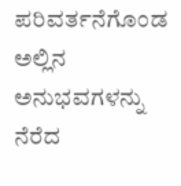ಪರಿವರ್ತನೆಗೊಂಡ ಅಲ್ಲಿನ ಅನುಭವಗಳನ್ನು ನೆರೆದ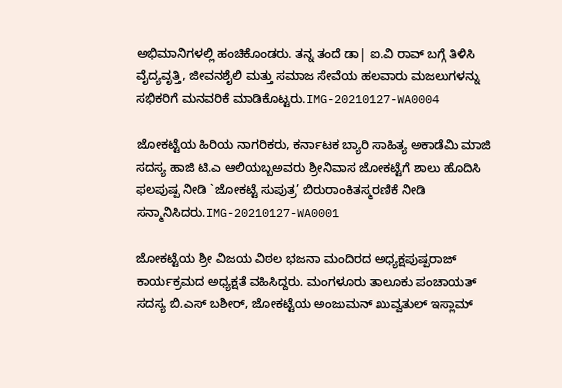ಅಭಿಮಾನಿಗಳಲ್ಲಿ ಹಂಚಿಕೊಂಡರು. ತನ್ನ ತಂದೆ ಡಾ| ಐ.ವಿ ರಾವ್ ಬಗ್ಗೆ ತಿಳಿಸಿ ವೈದ್ಯವೃತ್ತಿ, ಜೀವನಶೈಲಿ ಮತ್ತು ಸಮಾಜ ಸೇವೆಯ ಹಲವಾರು ಮಜಲುಗಳನ್ನು ಸಭಿಕರಿಗೆ ಮನವರಿಕೆ ಮಾಡಿಕೊಟ್ಟರು.IMG-20210127-WA0004

ಜೋಕಟ್ಟೆಯ ಹಿರಿಯ ನಾಗರಿಕರು, ಕರ್ನಾಟಕ ಬ್ಯಾರಿ ಸಾಹಿತ್ಯ ಅಕಾಡೆಮಿ ಮಾಜಿ ಸದಸ್ಯ ಹಾಜಿ ಟಿ.ಎ ಆಲಿಯಬ್ಬಅವರು ಶ್ರೀನಿವಾಸ ಜೋಕಟ್ಟೆಗೆ ಶಾಲು ಹೊದಿಸಿ ಫಲಪುಷ್ಪ ನೀಡಿ `ಜೋಕಟ್ಟೆ ಸುಪುತ್ರ’ ಬಿರುರಾಂಕಿತಸ್ಮರಣಿಕೆ ನೀಡಿ ಸನ್ಮಾನಿಸಿದರು.IMG-20210127-WA0001

ಜೋಕಟ್ಟೆಯ ಶ್ರೀ ವಿಜಯ ವಿಠಲ ಭಜನಾ ಮಂದಿರದ ಅಧ್ಯಕ್ಷಪುಷ್ಪರಾಜ್ ಕಾರ್ಯಕ್ರಮದ ಅಧ್ಯಕ್ಷತೆ ವಹಿಸಿದ್ದರು. ಮಂಗಳೂರು ತಾಲೂಕು ಪಂಚಾಯತ್ ಸದಸ್ಯ ಬಿ.ಎಸ್ ಬಶೀರ್, ಜೋಕಟ್ಟೆಯ ಅಂಜುಮನ್ ಖುವ್ವತುಲ್ ಇಸ್ಲಾಮ್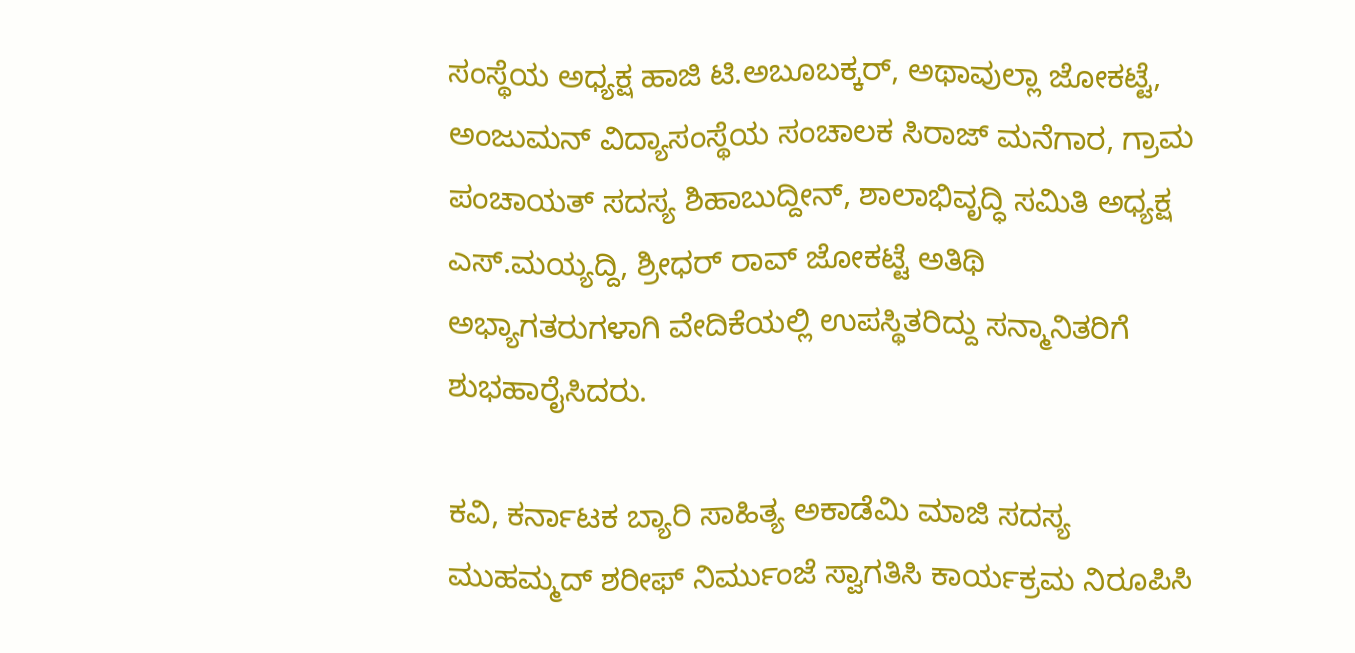ಸಂಸ್ಥೆಯ ಅಧ್ಯಕ್ಷ ಹಾಜಿ ಟಿ.ಅಬೂಬಕ್ಕರ್, ಅಥಾವುಲ್ಲಾ ಜೋಕಟ್ಟೆ, ಅಂಜುಮನ್ ವಿದ್ಯಾಸಂಸ್ಥೆಯ ಸಂಚಾಲಕ ಸಿರಾಜ್ ಮನೆಗಾರ, ಗ್ರಾಮ ಪಂಚಾಯತ್ ಸದಸ್ಯ ಶಿಹಾಬುದ್ದೀನ್, ಶಾಲಾಭಿವೃದ್ಧಿ ಸಮಿತಿ ಅಧ್ಯಕ್ಷ ಎಸ್.ಮಯ್ಯದ್ದಿ, ಶ್ರೀಧರ್ ರಾವ್ ಜೋಕಟ್ಟೆ ಅತಿಥಿ ಅಭ್ಯಾಗತರುಗಳಾಗಿ ವೇದಿಕೆಯಲ್ಲಿ ಉಪಸ್ಥಿತರಿದ್ದು ಸನ್ಮಾನಿತರಿಗೆ ಶುಭಹಾರೈಸಿದರು.

ಕವಿ, ಕರ್ನಾಟಕ ಬ್ಯಾರಿ ಸಾಹಿತ್ಯ ಅಕಾಡೆಮಿ ಮಾಜಿ ಸದಸ್ಯ ಮುಹಮ್ಮದ್ ಶರೀಫ್ ನಿರ್ಮುಂಜೆ ಸ್ವಾಗತಿಸಿ ಕಾರ್ಯಕ್ರಮ ನಿರೂಪಿಸಿ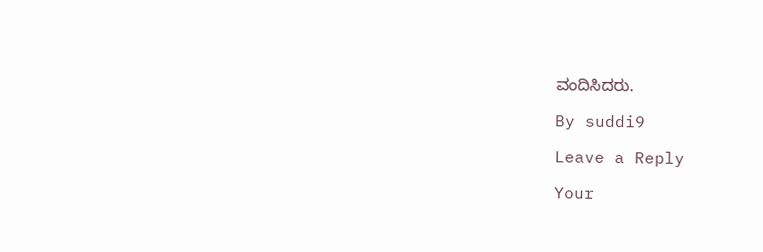ವಂದಿಸಿದರು.

By suddi9

Leave a Reply

Your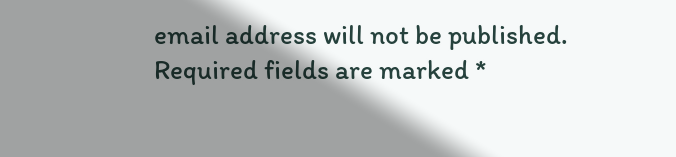email address will not be published. Required fields are marked *